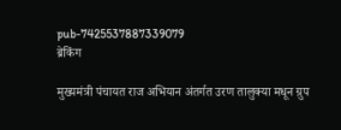pub-7425537887339079
ब्रेकिंग

मुख्यमंत्री पंचायत राज अभियान अंतर्गत उरण तालुक्या मधून ग्रुप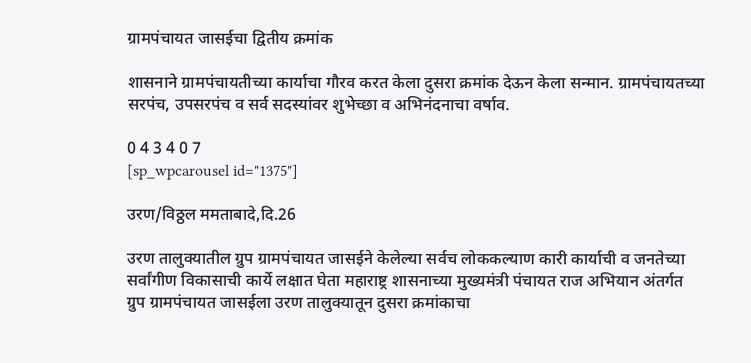ग्रामपंचायत जासईचा द्वितीय क्रमांक

शासनाने ग्रामपंचायतीच्या कार्याचा गौरव करत केला दुसरा क्रमांक देऊन केला सन्मान. ग्रामपंचायतच्या सरपंच, उपसरपंच व सर्व सदस्यांवर शुभेच्छा व अभिनंदनाचा वर्षाव.

0 4 3 4 0 7
[sp_wpcarousel id="1375"]

उरण/विठ्ठल ममताबादे,दि.26

उरण तालुक्यातील ग्रुप ग्रामपंचायत जासईने केलेल्या सर्वच लोककल्याण कारी कार्याची व जनतेच्या सर्वांगीण विकासाची कार्ये लक्षात घेता महाराष्ट्र शासनाच्या मुख्यमंत्री पंचायत राज अभियान अंतर्गत ग्रुप ग्रामपंचायत जासईला उरण तालुक्यातून दुसरा क्रमांकाचा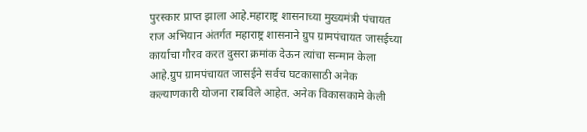पुरस्कार प्राप्त झाला आहे.महाराष्ट्र शासनाच्या मुख्यमंत्री पंचायत राज अभियान अंतर्गत महाराष्ट्र शासनाने ग्रुप ग्रामपंचायत जासईच्या कार्याचा गौरव करत दुसरा क्रमांक देऊन त्यांचा सन्मान केला आहे.ग्रुप ग्रामपंचायत जासईने सर्वच घटकासाठी अनेक कल्याणकारी योजना राबविले आहेत. अनेक विकासकामे केली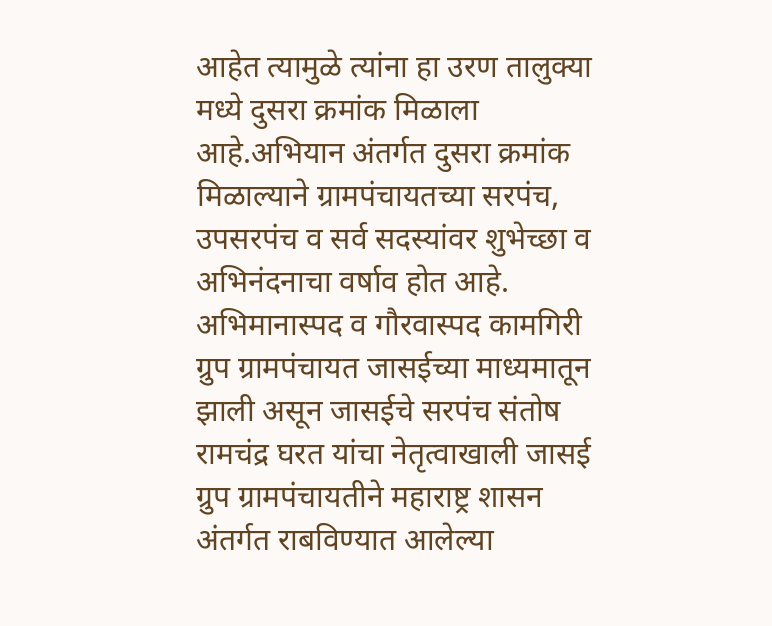आहेत त्यामुळे त्यांना हा उरण तालुक्या मध्ये दुसरा क्रमांक मिळाला आहे.अभियान अंतर्गत दुसरा क्रमांक मिळाल्याने ग्रामपंचायतच्या सरपंच, उपसरपंच व सर्व सदस्यांवर शुभेच्छा व अभिनंदनाचा वर्षाव होत आहे. अभिमानास्पद व गौरवास्पद कामगिरी ग्रुप ग्रामपंचायत जासईच्या माध्यमातून झाली असून जासईचे सरपंच संतोष रामचंद्र घरत यांचा नेतृत्वाखाली जासई ग्रुप ग्रामपंचायतीने महाराष्ट्र शासन अंतर्गत राबविण्यात आलेल्या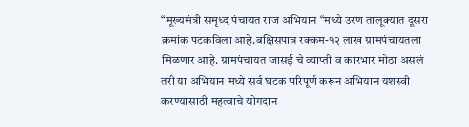“मूख्यमंत्री समृध्द पंचायत राज अभियान “मध्ये उरण तालूक्यात दूसरा क्रमांक पटकविला आहे.बक्षिसपात्र रक्कम-१२ लाख ग्रामपंचायतला मिळणार आहे. ग्रामपंचायत जासई चे व्याप्ती व कारभार मोठा असलं तरी या अभियान मध्ये सर्व घटक परिपूर्ण करून अभियान यशस्वी करण्यासाठी महत्वाचे योगदान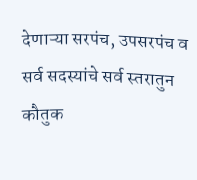देणाऱ्या सरपंच, उपसरपंच व सर्व सदस्यांचे सर्व स्तरातुन कौतुक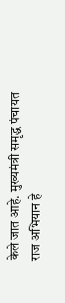केले जात आहे. मुख्यमंत्री समृद्ध पंचायत राज अभियान हे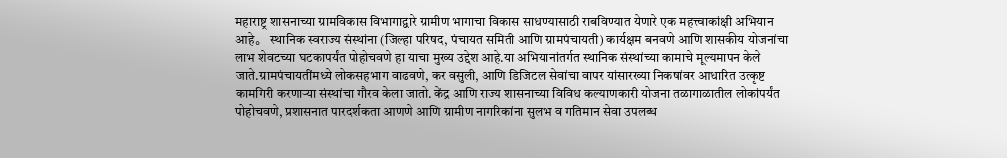महाराष्ट्र शासनाच्या ग्रामविकास विभागाद्वारे ग्रामीण भागाचा विकास साधण्यासाठी राबविण्यात येणारे एक महत्त्वाकांक्षी अभियान आहे。 स्थानिक स्वराज्य संस्थांना (जिल्हा परिषद, पंचायत समिती आणि ग्रामपंचायती) कार्यक्षम बनवणे आणि शासकीय योजनांचा लाभ शेवटच्या घटकापर्यंत पोहोचवणे हा याचा मुख्य उद्देश आहे.या अभियानांतर्गत स्थानिक संस्थांच्या कामाचे मूल्यमापन केले जाते.ग्रामपंचायतींमध्ये लोकसहभाग वाढवणे, कर वसुली, आणि डिजिटल सेवांचा वापर यांसारख्या निकषांवर आधारित उत्कृष्ट कामगिरी करणाऱ्या संस्थांचा गौरव केला जातो. केंद्र आणि राज्य शासनाच्या विविध कल्याणकारी योजना तळागाळातील लोकांपर्यंत पोहोचवणे, प्रशासनात पारदर्शकता आणणे आणि ग्रामीण नागरिकांना सुलभ व गतिमान सेवा उपलब्ध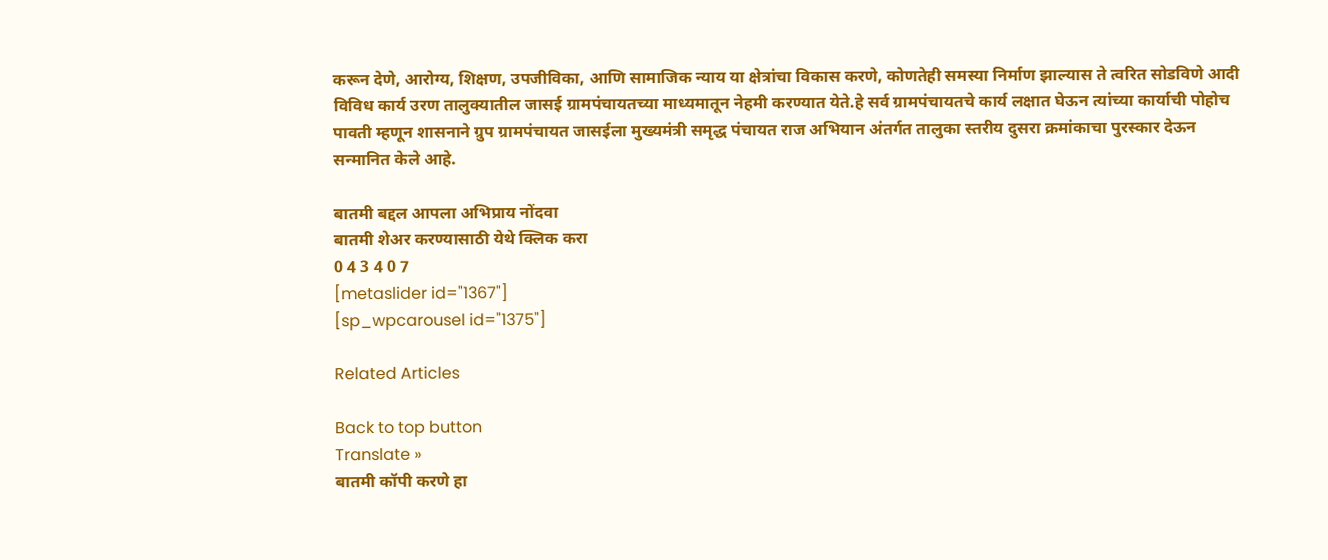करून देणे, आरोग्य, शिक्षण, उपजीविका, आणि सामाजिक न्याय या क्षेत्रांचा विकास करणे, कोणतेही समस्या निर्माण झाल्यास ते त्वरित सोडविणे आदी विविध कार्य उरण तालुक्यातील जासई ग्रामपंचायतच्या माध्यमातून नेहमी करण्यात येते.हे सर्व ग्रामपंचायतचे कार्य लक्षात घेऊन त्यांच्या कार्याची पोहोच पावती म्हणून शासनाने ग्रुप ग्रामपंचायत जासईला मुख्यमंत्री समृद्ध पंचायत राज अभियान अंतर्गत तालुका स्तरीय दुसरा क्रमांकाचा पुरस्कार देऊन सन्मानित केले आहे.

बातमी बद्दल आपला अभिप्राय नोंदवा
बातमी शेअर करण्यासाठी येथे क्लिक करा
0 4 3 4 0 7
[metaslider id="1367"]
[sp_wpcarousel id="1375"]

Related Articles

Back to top button
Translate »
बातमी कॉपी करणे हा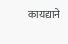कायद्याने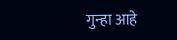गुन्हा आहे